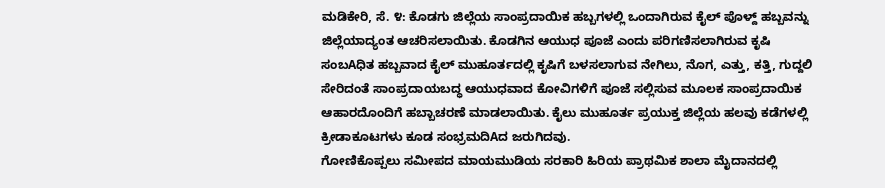ಮಡಿಕೇರಿ, ಸೆ. ೪: ಕೊಡಗು ಜಿಲ್ಲೆಯ ಸಾಂಪ್ರದಾಯಿಕ ಹಬ್ಬಗಳಲ್ಲಿ ಒಂದಾಗಿರುವ ಕೈಲ್ ಪೊಳ್ದ್ ಹಬ್ಬವನ್ನು ಜಿಲ್ಲೆಯಾದ್ಯಂತ ಆಚರಿಸಲಾಯಿತು. ಕೊಡಗಿನ ಆಯುಧ ಪೂಜೆ ಎಂದು ಪರಿಗಣಿಸಲಾಗಿರುವ ಕೃಷಿ ಸಂಬAಧಿತ ಹಬ್ಬವಾದ ಕೈಲ್ ಮುಹೂರ್ತದಲ್ಲಿ ಕೃಷಿಗೆ ಬಳಸಲಾಗುವ ನೇಗಿಲು, ನೊಗ, ಎತ್ತು, ಕತ್ತಿ, ಗುದ್ದಲಿ ಸೇರಿದಂತೆ ಸಾಂಪ್ರದಾಯಬದ್ಧ ಆಯುಧವಾದ ಕೋವಿಗಳಿಗೆ ಪೂಜೆ ಸಲ್ಲಿಸುವ ಮೂಲಕ ಸಾಂಪ್ರದಾಯಿಕ ಆಹಾರದೊಂದಿಗೆ ಹಬ್ಬಾಚರಣೆ ಮಾಡಲಾಯಿತು. ಕೈಲು ಮುಹೂರ್ತ ಪ್ರಯುಕ್ತ ಜಿಲ್ಲೆಯ ಹಲವು ಕಡೆಗಳಲ್ಲಿ ಕ್ರೀಡಾಕೂಟಗಳು ಕೂಡ ಸಂಭ್ರಮದಿAದ ಜರುಗಿದವು.
ಗೋಣಿಕೊಪ್ಪಲು ಸಮೀಪದ ಮಾಯಮುಡಿಯ ಸರಕಾರಿ ಹಿರಿಯ ಪ್ರಾಥಮಿಕ ಶಾಲಾ ಮೈದಾನದಲ್ಲಿ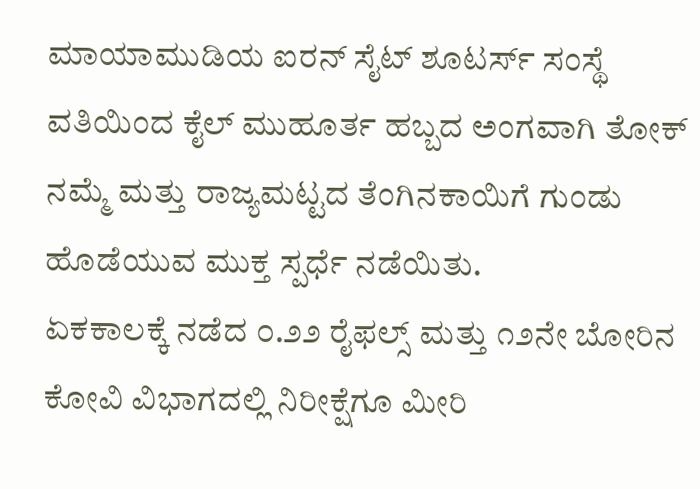ಮಾಯಾಮುಡಿಯ ಐರನ್ ಸೈಟ್ ಶೂಟರ್ಸ್ ಸಂಸ್ಥೆ ವತಿಯಿಂದ ಕೈಲ್ ಮುಹೂರ್ತ ಹಬ್ಬದ ಅಂಗವಾಗಿ ತೋಕ್ ನಮ್ಮೆ ಮತ್ತು ರಾಜ್ಯಮಟ್ಟದ ತೆಂಗಿನಕಾಯಿಗೆ ಗುಂಡು ಹೊಡೆಯುವ ಮುಕ್ತ ಸ್ಪರ್ಧೆ ನಡೆಯಿತು.
ಏಕಕಾಲಕ್ಕೆ ನಡೆದ ೦.೨೨ ರೈಫಲ್ಸ್ ಮತ್ತು ೧೨ನೇ ಬೋರಿನ ಕೋವಿ ವಿಭಾಗದಲ್ಲಿ ನಿರೀಕ್ಷೆಗೂ ಮೀರಿ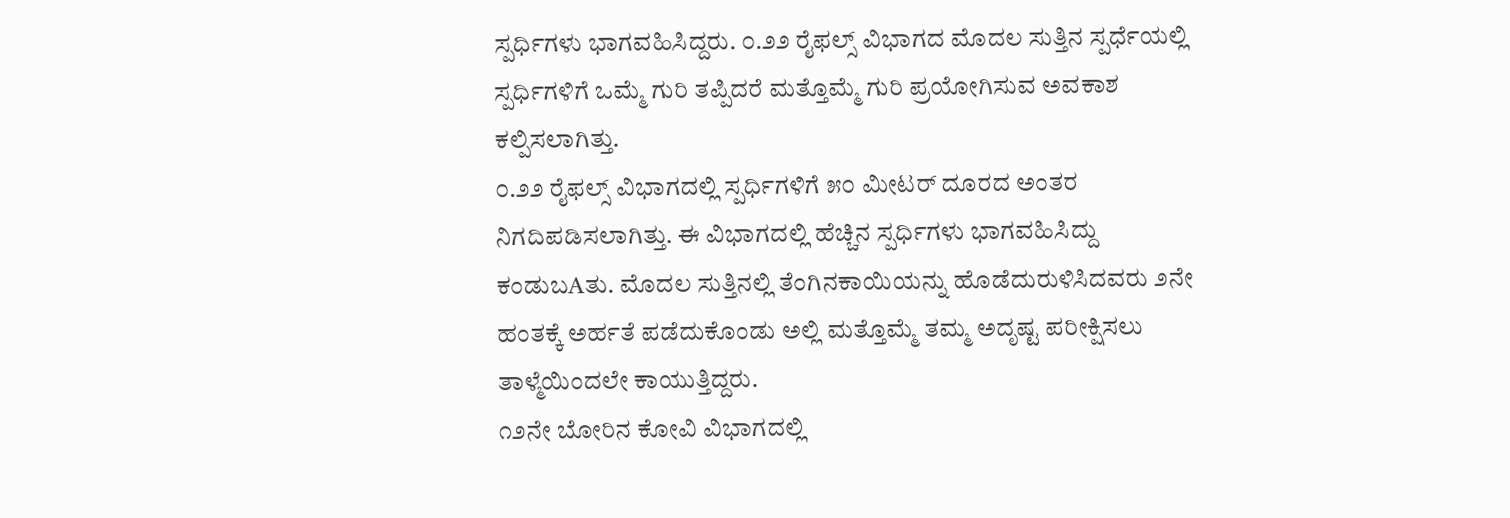ಸ್ಪರ್ಧಿಗಳು ಭಾಗವಹಿಸಿದ್ದರು. ೦.೨೨ ರೈಫಲ್ಸ್ ವಿಭಾಗದ ಮೊದಲ ಸುತ್ತಿನ ಸ್ಪರ್ಧೆಯಲ್ಲಿ ಸ್ಪರ್ಧಿಗಳಿಗೆ ಒಮ್ಮೆ ಗುರಿ ತಪ್ಪಿದರೆ ಮತ್ತೊಮ್ಮೆ ಗುರಿ ಪ್ರಯೋಗಿಸುವ ಅವಕಾಶ ಕಲ್ಪಿಸಲಾಗಿತ್ತು.
೦.೨೨ ರೈಫಲ್ಸ್ ವಿಭಾಗದಲ್ಲಿ ಸ್ಪರ್ಧಿಗಳಿಗೆ ೫೦ ಮೀಟರ್ ದೂರದ ಅಂತರ ನಿಗದಿಪಡಿಸಲಾಗಿತ್ತು. ಈ ವಿಭಾಗದಲ್ಲಿ ಹೆಚ್ಚಿನ ಸ್ಪರ್ಧಿಗಳು ಭಾಗವಹಿಸಿದ್ದು ಕಂಡುಬAತು. ಮೊದಲ ಸುತ್ತಿನಲ್ಲಿ ತೆಂಗಿನಕಾಯಿಯನ್ನು ಹೊಡೆದುರುಳಿಸಿದವರು ೨ನೇ ಹಂತಕ್ಕೆ ಅರ್ಹತೆ ಪಡೆದುಕೊಂಡು ಅಲ್ಲಿ ಮತ್ತೊಮ್ಮೆ ತಮ್ಮ ಅದೃಷ್ಟ ಪರೀಕ್ಷಿಸಲು ತಾಳ್ಮೆಯಿಂದಲೇ ಕಾಯುತ್ತಿದ್ದರು.
೧೨ನೇ ಬೋರಿನ ಕೋವಿ ವಿಭಾಗದಲ್ಲಿ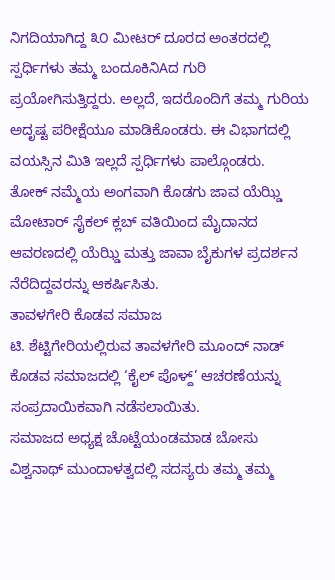ನಿಗದಿಯಾಗಿದ್ದ ೩೦ ಮೀಟರ್ ದೂರದ ಅಂತರದಲ್ಲಿ ಸ್ಪರ್ಧಿಗಳು ತಮ್ಮ ಬಂದೂಕಿನಿAದ ಗುರಿ ಪ್ರಯೋಗಿಸುತ್ತಿದ್ದರು. ಅಲ್ಲದೆ, ಇದರೊಂದಿಗೆ ತಮ್ಮ ಗುರಿಯ ಅದೃಷ್ಟ ಪರೀಕ್ಷೆಯೂ ಮಾಡಿಕೊಂಡರು. ಈ ವಿಭಾಗದಲ್ಲಿ ವಯಸ್ಸಿನ ಮಿತಿ ಇಲ್ಲದೆ ಸ್ಪರ್ಧಿಗಳು ಪಾಲ್ಗೊಂಡರು.
ತೋಕ್ ನಮ್ಮೆಯ ಅಂಗವಾಗಿ ಕೊಡಗು ಜಾವ ಯೆಝ್ಡಿ ಮೋಟಾರ್ ಸೈಕಲ್ ಕ್ಲಬ್ ವತಿಯಿಂದ ಮೈದಾನದ ಆವರಣದಲ್ಲಿ ಯೆಝ್ಡಿ ಮತ್ತು ಜಾವಾ ಬೈಕುಗಳ ಪ್ರದರ್ಶನ ನೆರೆದಿದ್ದವರನ್ನು ಆಕರ್ಷಿಸಿತು.
ತಾವಳಗೇರಿ ಕೊಡವ ಸಮಾಜ
ಟಿ. ಶೆಟ್ಟಿಗೇರಿಯಲ್ಲಿರುವ ತಾವಳಗೇರಿ ಮೂಂದ್ ನಾಡ್ ಕೊಡವ ಸಮಾಜದಲ್ಲಿ ‘ಕೈಲ್ ಪೊಳ್ದ್’ ಆಚರಣೆಯನ್ನು ಸಂಪ್ರದಾಯಿಕವಾಗಿ ನಡೆಸಲಾಯಿತು.
ಸಮಾಜದ ಅಧ್ಯಕ್ಷ ಚೊಟ್ಟೆಯಂಡಮಾಡ ಬೋಸು ವಿಶ್ವನಾಥ್ ಮುಂದಾಳತ್ವದಲ್ಲಿ ಸದಸ್ಯರು ತಮ್ಮ ತಮ್ಮ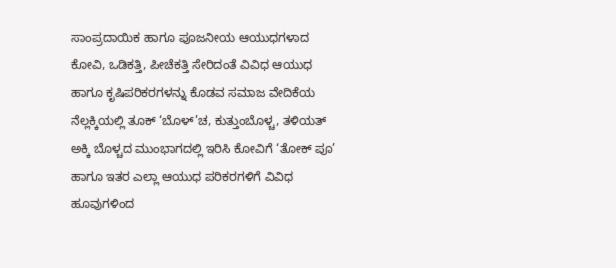ಸಾಂಪ್ರದಾಯಿಕ ಹಾಗೂ ಪೂಜನೀಯ ಆಯುಧಗಳಾದ ಕೋವಿ, ಒಡಿಕತ್ತಿ, ಪೀಚೆಕತ್ತಿ ಸೇರಿದಂತೆ ವಿವಿಧ ಆಯುಧ ಹಾಗೂ ಕೃಷಿಪರಿಕರಗಳನ್ನು ಕೊಡವ ಸಮಾಜ ವೇದಿಕೆಯ ನೆಲ್ಲಕ್ಕಿಯಲ್ಲಿ ತೂಕ್ ‘ಬೊಳ್’ಚ, ಕುತ್ತುಂಬೊಳ್ಚ, ತಳಿಯತ್ ಅಕ್ಕಿ ಬೊಳ್ಚದ ಮುಂಭಾಗದಲ್ಲಿ ಇರಿಸಿ ಕೋವಿಗೆ ‘ತೋಕ್ ಪೂ’ ಹಾಗೂ ಇತರ ಎಲ್ಲಾ ಆಯುಧ ಪರಿಕರಗಳಿಗೆ ವಿವಿಧ ಹೂವುಗಳಿಂದ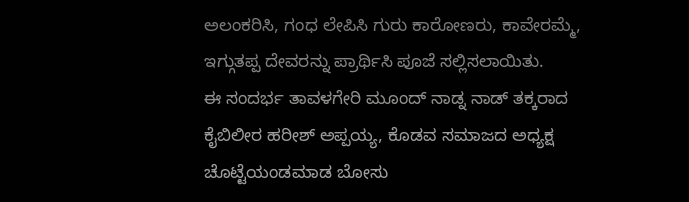ಅಲಂಕರಿಸಿ, ಗಂಧ ಲೇಪಿಸಿ ಗುರು ಕಾರೋಣರು, ಕಾವೇರಮ್ಮೆ, ಇಗ್ಗುತಪ್ಪ ದೇವರನ್ನು ಪ್ರಾರ್ಥಿಸಿ ಪೂಜೆ ಸಲ್ಲಿಸಲಾಯಿತು.
ಈ ಸಂದರ್ಭ ತಾವಳಗೇರಿ ಮೂಂದ್ ನಾಡ್ನ ನಾಡ್ ತಕ್ಕರಾದ ಕೈಬಿಲೀರ ಹರೀಶ್ ಅಪ್ಪಯ್ಯ, ಕೊಡವ ಸಮಾಜದ ಅಧ್ಯಕ್ಷ ಚೊಟ್ಟೆಯಂಡಮಾಡ ಬೋಸು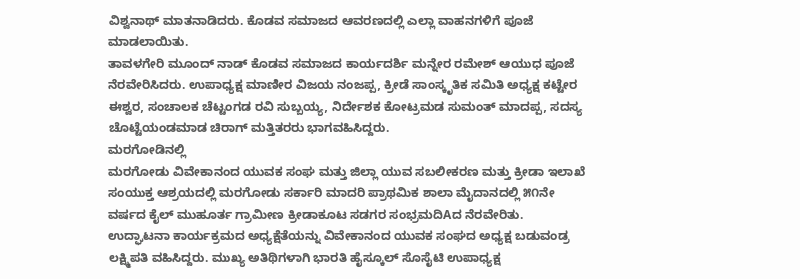ವಿಶ್ವನಾಥ್ ಮಾತನಾಡಿದರು. ಕೊಡವ ಸಮಾಜದ ಆವರಣದಲ್ಲಿ ಎಲ್ಲಾ ವಾಹನಗಳಿಗೆ ಪೂಜೆ ಮಾಡಲಾಯಿತು.
ತಾವಳಗೇರಿ ಮೂಂದ್ ನಾಡ್ ಕೊಡವ ಸಮಾಜದ ಕಾರ್ಯದರ್ಶಿ ಮನ್ನೇರ ರಮೇಶ್ ಆಯುಧ ಪೂಜೆ ನೆರವೇರಿಸಿದರು. ಉಪಾಧ್ಯಕ್ಷ ಮಾಣೀರ ವಿಜಯ ನಂಜಪ್ಪ, ಕ್ರೀಡೆ ಸಾಂಸ್ಕೃತಿಕ ಸಮಿತಿ ಅಧ್ಯಕ್ಷ ಕಟ್ಟೇರ ಈಶ್ವರ, ಸಂಚಾಲಕ ಚೆಟ್ಟಂಗಡ ರವಿ ಸುಬ್ಬಯ್ಯ, ನಿರ್ದೇಶಕ ಕೋಟ್ರಮಡ ಸುಮಂತ್ ಮಾದಪ್ಪ, ಸದಸ್ಯ ಚೊಟ್ಟೆಯಂಡಮಾಡ ಚಿರಾಗ್ ಮತ್ತಿತರರು ಭಾಗವಹಿಸಿದ್ದರು.
ಮರಗೋಡಿನಲ್ಲಿ
ಮರಗೋಡು ವಿವೇಕಾನಂದ ಯುವಕ ಸಂಘ ಮತ್ತು ಜಿಲ್ಲಾ ಯುವ ಸಬಲೀಕರಣ ಮತ್ತು ಕ್ರೀಡಾ ಇಲಾಖೆ ಸಂಯುಕ್ತ ಆಶ್ರಯದಲ್ಲಿ ಮರಗೋಡು ಸರ್ಕಾರಿ ಮಾದರಿ ಪ್ರಾಥಮಿಕ ಶಾಲಾ ಮೈದಾನದಲ್ಲಿ ೫೧ನೇ ವರ್ಷದ ಕೈಲ್ ಮುಹೂರ್ತ ಗ್ರಾಮೀಣ ಕ್ರೀಡಾಕೂಟ ಸಡಗರ ಸಂಭ್ರಮದಿAದ ನೆರವೇರಿತು.
ಉದ್ಘಾಟನಾ ಕಾರ್ಯಕ್ರಮದ ಅಧ್ಯಕ್ಷೆತೆಯನ್ನು ವಿವೇಕಾನಂದ ಯುವಕ ಸಂಘದ ಅಧ್ಯಕ್ಷ ಬಡುವಂಡ್ರ ಲಕ್ಷ್ಮಿಪತಿ ವಹಿಸಿದ್ದರು. ಮುಖ್ಯ ಅತಿಥಿಗಳಾಗಿ ಭಾರತಿ ಹೈಸ್ಕೂಲ್ ಸೊಸೈಟಿ ಉಪಾಧ್ಯಕ್ಷ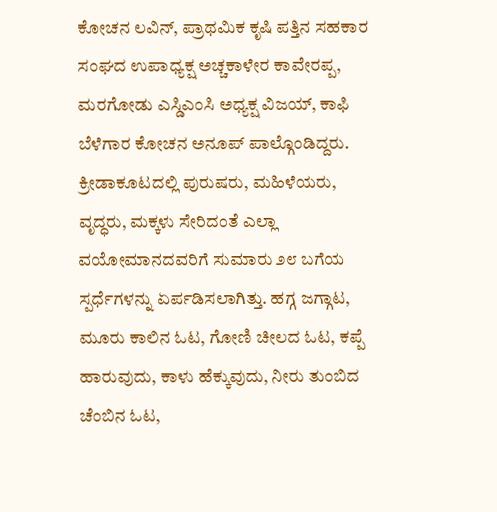ಕೋಚನ ಲವಿನ್, ಪ್ರಾಥಮಿಕ ಕೃಷಿ ಪತ್ತಿನ ಸಹಕಾರ ಸಂಘದ ಉಪಾಧ್ಯಕ್ಷ ಅಚ್ಚಕಾಳೇರ ಕಾವೇರಪ್ಪ, ಮರಗೋಡು ಎಸ್ಡಿಎಂಸಿ ಅಧ್ಯಕ್ಷ ವಿಜಯ್, ಕಾಫಿ ಬೆಳೆಗಾರ ಕೋಚನ ಅನೂಪ್ ಪಾಲ್ಗೊಂಡಿದ್ದರು.
ಕ್ರೀಡಾಕೂಟದಲ್ಲಿ ಪುರುಷರು, ಮಹಿಳೆಯರು, ವೃದ್ಧರು, ಮಕ್ಕಳು ಸೇರಿದಂತೆ ಎಲ್ಲಾ ವಯೋಮಾನದವರಿಗೆ ಸುಮಾರು ೨೮ ಬಗೆಯ ಸ್ಪರ್ಧೆಗಳನ್ನು ಏರ್ಪಡಿಸಲಾಗಿತ್ತು. ಹಗ್ಗ ಜಗ್ಗಾಟ, ಮೂರು ಕಾಲಿನ ಓಟ, ಗೋಣಿ ಚೀಲದ ಓಟ, ಕಪ್ಪೆ ಹಾರುವುದು, ಕಾಳು ಹೆಕ್ಕುವುದು, ನೀರು ತುಂಬಿದ ಚೆಂಬಿನ ಓಟ,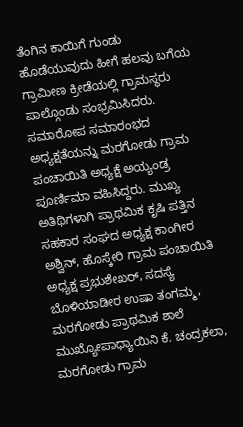ತೆಂಗಿನ ಕಾಯಿಗೆ ಗುಂಡು ಹೊಡೆಯುವುದು ಹೀಗೆ ಹಲವು ಬಗೆಯ ಗ್ರಾಮೀಣ ಕ್ರೀಡೆಯಲ್ಲಿ ಗ್ರಾಮಸ್ಥರು ಪಾಲ್ಗೊಂಡು ಸಂಭ್ರಮಿಸಿದರು.
ಸಮಾರೋಪ ಸಮಾರಂಭದ ಅಧ್ಯಕ್ಷತೆಯನ್ನು ಮರಗೋಡು ಗ್ರಾಮ ಪಂಚಾಯಿತಿ ಅಧ್ಯಕ್ಷೆ ಅಯ್ಯಂಡ್ರ ಪೂರ್ಣಿಮಾ ವಹಿಸಿದ್ದರು. ಮುಖ್ಯ ಅತಿಥಿಗಳಾಗಿ ಪ್ರಾಥಮಿಕ ಕೃಷಿ ಪತ್ತಿನ ಸಹಕಾರ ಸಂಘದ ಅಧ್ಯಕ್ಷ ಕಾಂಗೀರ ಅಶ್ವಿನ್, ಹೊಸ್ಕೇರಿ ಗ್ರಾಮ ಪಂಚಾಯಿತಿ ಅಧ್ಯಕ್ಷ ಪ್ರಭುಶೇಖರ್, ಸದಸ್ಯೆ ಬೊಳಿಯಾಡೀರ ಉಷಾ ತಂಗಮ್ಮ, ಮರಗೋಡು ಪ್ರಾಥಮಿಕ ಶಾಲೆ ಮುಖ್ಯೋಪಾಧ್ಯಾಯಿನಿ ಕೆ. ಚಂದ್ರಕಲಾ, ಮರಗೋಡು ಗ್ರಾಮ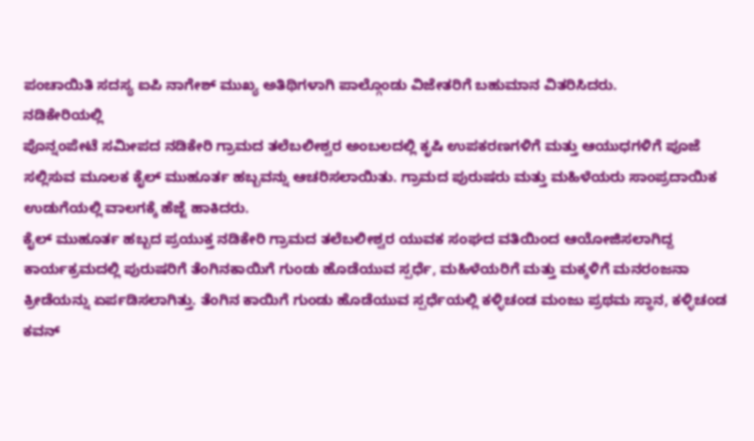ಪಂಚಾಯಿತಿ ಸದಸ್ಯ ಐಪಿ ನಾಗೇಶ್ ಮುಖ್ಯ ಅತಿಥಿಗಳಾಗಿ ಪಾಲ್ಗೊಂಡು ವಿಜೇತರಿಗೆ ಬಹುಮಾನ ವಿತರಿಸಿದರು.
ನಡಿಕೇರಿಯಲ್ಲಿ
ಪೊನ್ನಂಪೇಟೆ ಸಮೀಪದ ನಡಿಕೇರಿ ಗ್ರಾಮದ ತಲೆಬಲೀಶ್ವರ ಅಂಬಲದಲ್ಲಿ ಕೃಷಿ ಉಪಕರಣಗಳಿಗೆ ಮತ್ತು ಆಯುಧಗಳಿಗೆ ಪೂಜೆ ಸಲ್ಲಿಸುವ ಮೂಲಕ ಕೈಲ್ ಮುಹೂರ್ತ ಹಬ್ಬವನ್ನು ಆಚರಿಸಲಾಯಿತು. ಗ್ರಾಮದ ಪುರುಷರು ಮತ್ತು ಮಹಿಳೆಯರು ಸಾಂಪ್ರದಾಯಿಕ ಉಡುಗೆಯಲ್ಲಿ ವಾಲಗಕ್ಕೆ ಹೆಜ್ಜೆ ಹಾಕಿದರು.
ಕೈಲ್ ಮುಹೂರ್ತ ಹಬ್ಬದ ಪ್ರಯುಕ್ತ ನಡಿಕೇರಿ ಗ್ರಾಮದ ತಲೆಬಲೀಶ್ವರ ಯುವಕ ಸಂಘದ ವತಿಯಿಂದ ಆಯೋಜಿಸಲಾಗಿದ್ದ ಕಾರ್ಯಕ್ರಮದಲ್ಲಿ ಪುರುಷರಿಗೆ ತೆಂಗಿನಕಾಯಿಗೆ ಗುಂಡು ಹೊಡೆಯುವ ಸ್ಪರ್ಧೆ, ಮಹಿಳೆಯರಿಗೆ ಮತ್ತು ಮಕ್ಕಳಿಗೆ ಮನರಂಜನಾ ಕ್ರೀಡೆಯನ್ನು ಏರ್ಪಡಿಸಲಾಗಿತ್ತು. ತೆಂಗಿನ ಕಾಯಿಗೆ ಗುಂಡು ಹೊಡೆಯುವ ಸ್ಪರ್ಧೆಯಲ್ಲಿ ಕಳ್ಳಿಚಂಡ ಮಂಜು ಪ್ರಥಮ ಸ್ಥಾನ, ಕಳ್ಳಿಚಂಡ ಕವನ್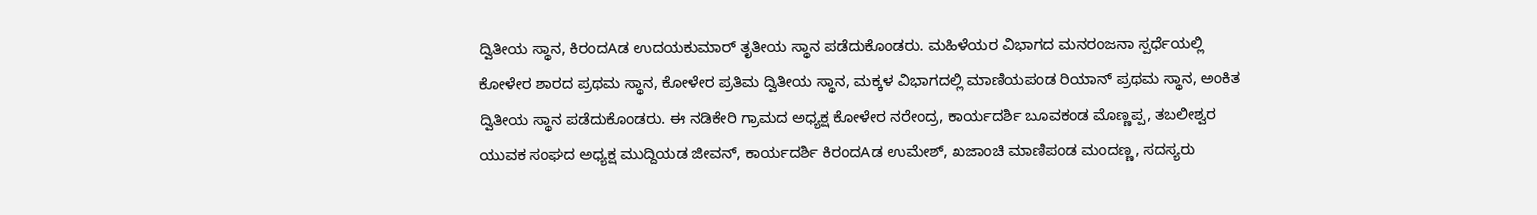ದ್ವಿತೀಯ ಸ್ಥಾನ, ಕಿರಂದAಡ ಉದಯಕುಮಾರ್ ತೃತೀಯ ಸ್ಥಾನ ಪಡೆದುಕೊಂಡರು. ಮಹಿಳೆಯರ ವಿಭಾಗದ ಮನರಂಜನಾ ಸ್ಪರ್ಧೆಯಲ್ಲಿ ಕೋಳೇರ ಶಾರದ ಪ್ರಥಮ ಸ್ಥಾನ, ಕೋಳೇರ ಪ್ರತಿಮ ದ್ವಿತೀಯ ಸ್ಥಾನ, ಮಕ್ಕಳ ವಿಭಾಗದಲ್ಲಿ ಮಾಣಿಯಪಂಡ ರಿಯಾನ್ ಪ್ರಥಮ ಸ್ಥಾನ, ಅಂಕಿತ ದ್ವಿತೀಯ ಸ್ಥಾನ ಪಡೆದುಕೊಂಡರು. ಈ ನಡಿಕೇರಿ ಗ್ರಾಮದ ಅಧ್ಯಕ್ಷ ಕೋಳೇರ ನರೇಂದ್ರ, ಕಾರ್ಯದರ್ಶಿ ಬೂವಕಂಡ ಮೊಣ್ಣಪ್ಪ, ತಬಲೀಶ್ವರ ಯುವಕ ಸಂಘದ ಅಧ್ಯಕ್ಷ ಮುದ್ದಿಯಡ ಜೀವನ್, ಕಾರ್ಯದರ್ಶಿ ಕಿರಂದAಡ ಉಮೇಶ್, ಖಜಾಂಚಿ ಮಾಣಿಪಂಡ ಮಂದಣ್ಣ, ಸದಸ್ಯರು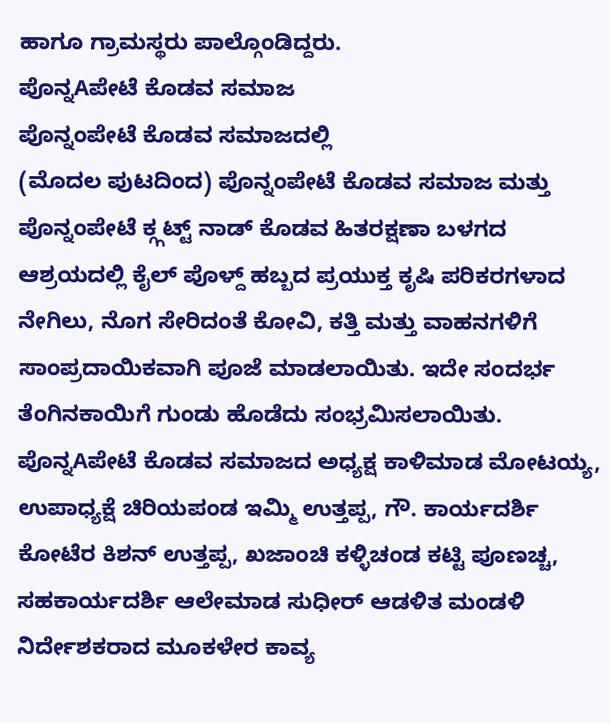ಹಾಗೂ ಗ್ರಾಮಸ್ಥರು ಪಾಲ್ಗೊಂಡಿದ್ದರು.
ಪೊನ್ನAಪೇಟೆ ಕೊಡವ ಸಮಾಜ
ಪೊನ್ನಂಪೇಟೆ ಕೊಡವ ಸಮಾಜದಲ್ಲಿ
(ಮೊದಲ ಪುಟದಿಂದ) ಪೊನ್ನಂಪೇಟೆ ಕೊಡವ ಸಮಾಜ ಮತ್ತು ಪೊನ್ನಂಪೇಟೆ ಕ್ಗ್ಗಟ್ಟ್ ನಾಡ್ ಕೊಡವ ಹಿತರಕ್ಷಣಾ ಬಳಗದ ಆಶ್ರಯದಲ್ಲಿ ಕೈಲ್ ಪೊಳ್ದ್ ಹಬ್ಬದ ಪ್ರಯುಕ್ತ ಕೃಷಿ ಪರಿಕರಗಳಾದ ನೇಗಿಲು, ನೊಗ ಸೇರಿದಂತೆ ಕೋವಿ, ಕತ್ತಿ ಮತ್ತು ವಾಹನಗಳಿಗೆ ಸಾಂಪ್ರದಾಯಿಕವಾಗಿ ಪೂಜೆ ಮಾಡಲಾಯಿತು. ಇದೇ ಸಂದರ್ಭ ತೆಂಗಿನಕಾಯಿಗೆ ಗುಂಡು ಹೊಡೆದು ಸಂಭ್ರಮಿಸಲಾಯಿತು.
ಪೊನ್ನAಪೇಟೆ ಕೊಡವ ಸಮಾಜದ ಅಧ್ಯಕ್ಷ ಕಾಳಿಮಾಡ ಮೋಟಯ್ಯ, ಉಪಾಧ್ಯಕ್ಷೆ ಚಿರಿಯಪಂಡ ಇಮ್ಮಿ ಉತ್ತಪ್ಪ, ಗೌ. ಕಾರ್ಯದರ್ಶಿ ಕೋಟೆರ ಕಿಶನ್ ಉತ್ತಪ್ಪ, ಖಜಾಂಚಿ ಕಳ್ಳಿಚಂಡ ಕಟ್ಟಿ ಪೂಣಚ್ಚ, ಸಹಕಾರ್ಯದರ್ಶಿ ಆಲೇಮಾಡ ಸುಧೀರ್ ಆಡಳಿತ ಮಂಡಳಿ ನಿರ್ದೇಶಕರಾದ ಮೂಕಳೇರ ಕಾವ್ಯ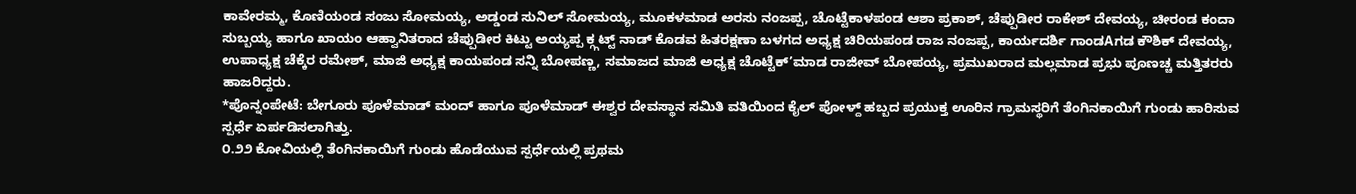ಕಾವೇರಮ್ಮ, ಕೊಣಿಯಂಡ ಸಂಜು ಸೋಮಯ್ಯ, ಅಡ್ಡಂಡ ಸುನಿಲ್ ಸೋಮಯ್ಯ, ಮೂಕಳಮಾಡ ಅರಸು ನಂಜಪ್ಪ, ಚೊಟ್ಟೆಕಾಳಪಂಡ ಆಶಾ ಪ್ರಕಾಶ್, ಚೆಪ್ಪುಡೀರ ರಾಕೇಶ್ ದೇವಯ್ಯ, ಚೀರಂಡ ಕಂದಾ ಸುಬ್ಬಯ್ಯ ಹಾಗೂ ಖಾಯಂ ಆಹ್ವಾನಿತರಾದ ಚೆಪ್ಪುಡೀರ ಕಿಟ್ಟು ಅಯ್ಯಪ್ಪ ಕ್ಗ್ಗಟ್ಟ್ ನಾಡ್ ಕೊಡವ ಹಿತರಕ್ಷಣಾ ಬಳಗದ ಅಧ್ಯಕ್ಷ ಚಿರಿಯಪಂಡ ರಾಜ ನಂಜಪ್ಪ, ಕಾರ್ಯದರ್ಶಿ ಗಾಂಡAಗಡ ಕೌಶಿಕ್ ದೇವಯ್ಯ, ಉಪಾಧ್ಯಕ್ಷ ಚೆಕ್ಕೆರ ರಮೇಶ್, ಮಾಜಿ ಅಧ್ಯಕ್ಷ ಕಾಯಪಂಡ ಸನ್ನಿ ಬೋಪಣ್ಣ, ಸಮಾಜದ ಮಾಜಿ ಅಧ್ಯಕ್ಷ ಚೊಟ್ಟೆಕ್’ಮಾಡ ರಾಜೀವ್ ಬೋಪಯ್ಯ, ಪ್ರಮುಖರಾದ ಮಲ್ಲಮಾಡ ಪ್ರಭು ಪೂಣಚ್ಚ ಮತ್ತಿತರರು ಹಾಜರಿದ್ದರು.
*ಪೊನ್ನಂಪೇಟೆ: ಬೇಗೂರು ಪೂಳೆಮಾಡ್ ಮಂದ್ ಹಾಗೂ ಪೂಳೆಮಾಡ್ ಈಶ್ವರ ದೇವಸ್ಥಾನ ಸಮಿತಿ ವತಿಯಿಂದ ಕೈಲ್ ಪೋಳ್ದ್ ಹಬ್ಬದ ಪ್ರಯುಕ್ತ ಊರಿನ ಗ್ರಾಮಸ್ಥರಿಗೆ ತೆಂಗಿನಕಾಯಿಗೆ ಗುಂಡು ಹಾರಿಸುವ ಸ್ಪರ್ಧೆ ಏರ್ಪಡಿಸಲಾಗಿತ್ತು.
೦.೨೨ ಕೋವಿಯಲ್ಲಿ ತೆಂಗಿನಕಾಯಿಗೆ ಗುಂಡು ಹೊಡೆಯುವ ಸ್ಪರ್ಧೆಯಲ್ಲಿ ಪ್ರಥಮ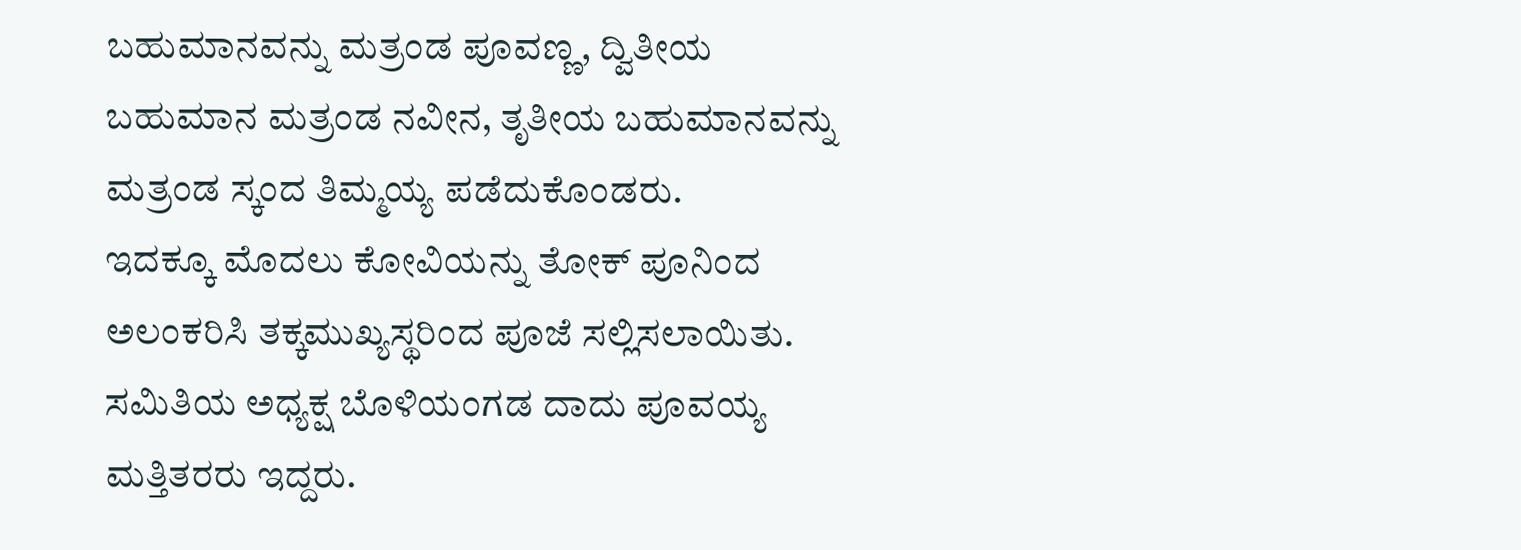ಬಹುಮಾನವನ್ನು ಮತ್ರಂಡ ಪೂವಣ್ಣ, ದ್ವಿತೀಯ ಬಹುಮಾನ ಮತ್ರಂಡ ನವೀನ, ತೃತೀಯ ಬಹುಮಾನವನ್ನು ಮತ್ರಂಡ ಸ್ಕಂದ ತಿಮ್ಮಯ್ಯ ಪಡೆದುಕೊಂಡರು.
ಇದಕ್ಕೂ ಮೊದಲು ಕೋವಿಯನ್ನು ತೋಕ್ ಪೂನಿಂದ ಅಲಂಕರಿಸಿ ತಕ್ಕಮುಖ್ಯಸ್ಥರಿಂದ ಪೂಜೆ ಸಲ್ಲಿಸಲಾಯಿತು. ಸಮಿತಿಯ ಅಧ್ಯಕ್ಷ ಬೊಳಿಯಂಗಡ ದಾದು ಪೂವಯ್ಯ ಮತ್ತಿತರರು ಇದ್ದರು.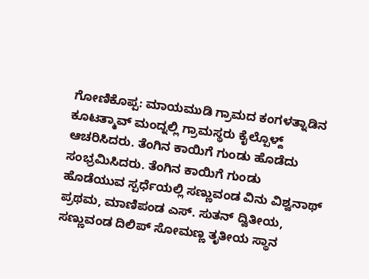ಗೋಣಿಕೊಪ್ಪ: ಮಾಯಮುಡಿ ಗ್ರಾಮದ ಕಂಗಳತ್ನಾಡಿನ ಕೂಟತ್ಮಾವ್ ಮಂದ್ನಲ್ಲಿ ಗ್ರಾಮಸ್ಥರು ಕೈಲ್ಪೊಳ್ದ್ ಆಚರಿಸಿದರು. ತೆಂಗಿನ ಕಾಯಿಗೆ ಗುಂಡು ಹೊಡೆದು ಸಂಭ್ರಮಿಸಿದರು. ತೆಂಗಿನ ಕಾಯಿಗೆ ಗುಂಡು ಹೊಡೆಯುವ ಸ್ಪರ್ಧೆಯಲ್ಲಿ ಸಣ್ಣುವಂಡ ವಿನು ವಿಶ್ವನಾಥ್ ಪ್ರಥಮ, ಮಾಣಿಪಂಡ ಎಸ್. ಸುತನ್ ದ್ವಿತೀಯ, ಸಣ್ಣುವಂಡ ದಿಲಿಪ್ ಸೋಮಣ್ಣ ತೃತೀಯ ಸ್ಥಾನ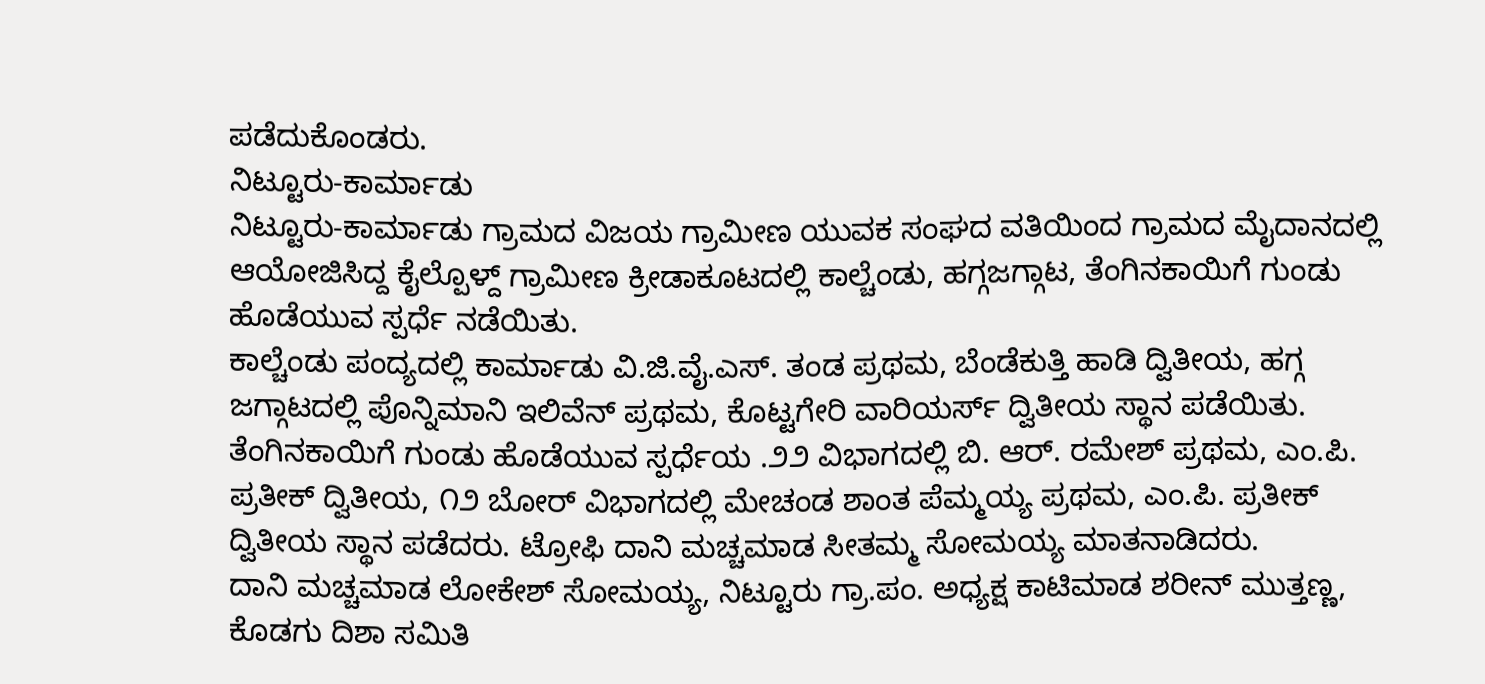ಪಡೆದುಕೊಂಡರು.
ನಿಟ್ಟೂರು-ಕಾರ್ಮಾಡು
ನಿಟ್ಟೂರು-ಕಾರ್ಮಾಡು ಗ್ರಾಮದ ವಿಜಯ ಗ್ರಾಮೀಣ ಯುವಕ ಸಂಘದ ವತಿಯಿಂದ ಗ್ರಾಮದ ಮೈದಾನದಲ್ಲಿ ಆಯೋಜಿಸಿದ್ದ ಕೈಲ್ಪೊಳ್ದ್ ಗ್ರಾಮೀಣ ಕ್ರೀಡಾಕೂಟದಲ್ಲಿ ಕಾಲ್ಚೆಂಡು, ಹಗ್ಗಜಗ್ಗಾಟ, ತೆಂಗಿನಕಾಯಿಗೆ ಗುಂಡು ಹೊಡೆಯುವ ಸ್ಪರ್ಧೆ ನಡೆಯಿತು.
ಕಾಲ್ಚೆಂಡು ಪಂದ್ಯದಲ್ಲಿ ಕಾರ್ಮಾಡು ವಿ.ಜಿ.ವೈ.ಎಸ್. ತಂಡ ಪ್ರಥಮ, ಬೆಂಡೆಕುತ್ತಿ ಹಾಡಿ ದ್ವಿತೀಯ, ಹಗ್ಗ ಜಗ್ಗಾಟದಲ್ಲಿ ಪೊನ್ನಿಮಾನಿ ಇಲಿವೆನ್ ಪ್ರಥಮ, ಕೊಟ್ಟಗೇರಿ ವಾರಿಯರ್ಸ್ ದ್ವಿತೀಯ ಸ್ಥಾನ ಪಡೆಯಿತು. ತೆಂಗಿನಕಾಯಿಗೆ ಗುಂಡು ಹೊಡೆಯುವ ಸ್ಪರ್ಧೆಯ .೨೨ ವಿಭಾಗದಲ್ಲಿ ಬಿ. ಆರ್. ರಮೇಶ್ ಪ್ರಥಮ, ಎಂ.ಪಿ. ಪ್ರತೀಕ್ ದ್ವಿತೀಯ, ೧೨ ಬೋರ್ ವಿಭಾಗದಲ್ಲಿ ಮೇಚಂಡ ಶಾಂತ ಪೆಮ್ಮಯ್ಯ ಪ್ರಥಮ, ಎಂ.ಪಿ. ಪ್ರತೀಕ್ ದ್ವಿತೀಯ ಸ್ಥಾನ ಪಡೆದರು. ಟ್ರೋಫಿ ದಾನಿ ಮಚ್ಚಮಾಡ ಸೀತಮ್ಮ ಸೋಮಯ್ಯ ಮಾತನಾಡಿದರು.
ದಾನಿ ಮಚ್ಚಮಾಡ ಲೋಕೇಶ್ ಸೋಮಯ್ಯ, ನಿಟ್ಟೂರು ಗ್ರಾ.ಪಂ. ಅಧ್ಯಕ್ಷ ಕಾಟಿಮಾಡ ಶರೀನ್ ಮುತ್ತಣ್ಣ, ಕೊಡಗು ದಿಶಾ ಸಮಿತಿ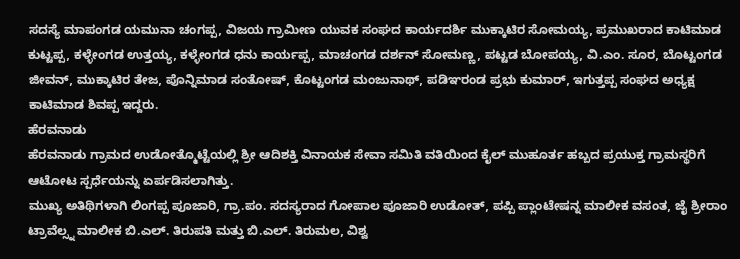ಸದಸ್ಯೆ ಮಾಪಂಗಡ ಯಮುನಾ ಚಂಗಪ್ಪ, ವಿಜಯ ಗ್ರಾಮೀಣ ಯುವಕ ಸಂಘದ ಕಾರ್ಯದರ್ಶಿ ಮುಕ್ಕಾಟಿರ ಸೋಮಯ್ಯ, ಪ್ರಮುಖರಾದ ಕಾಟಿಮಾಡ ಕುಟ್ಟಪ್ಪ, ಕಳ್ಳೇಂಗಡ ಉತ್ತಯ್ಯ, ಕಳ್ಳೇಂಗಡ ಧನು ಕಾರ್ಯಪ್ಪ, ಮಾಚಂಗಡ ದರ್ಶನ್ ಸೋಮಣ್ಣ, ಪಟ್ಟಡ ಬೋಪಯ್ಯ, ವಿ.ಎಂ. ಸೂರ, ಬೊಟ್ಟಂಗಡ ಜೀವನ್, ಮುಕ್ಕಾಟಿರ ತೇಜ, ಪೊನ್ನಿಮಾಡ ಸಂತೋಷ್, ಕೊಟ್ಟಂಗಡ ಮಂಜುನಾಥ್, ಪಡಿಞರಂಡ ಪ್ರಭು ಕುಮಾರ್, ಇಗುತ್ತಪ್ಪ ಸಂಘದ ಅಧ್ಯಕ್ಷ ಕಾಟಿಮಾಡ ಶಿವಪ್ಪ ಇದ್ದರು.
ಹೆರವನಾಡು
ಹೆರವನಾಡು ಗ್ರಾಮದ ಉಡೋತ್ಮೊಟ್ಟೆಯಲ್ಲಿ ಶ್ರೀ ಆದಿಶಕ್ತಿ ವಿನಾಯಕ ಸೇವಾ ಸಮಿತಿ ವತಿಯಿಂದ ಕೈಲ್ ಮುಹೂರ್ತ ಹಬ್ಬದ ಪ್ರಯುಕ್ತ ಗ್ರಾಮಸ್ಥರಿಗೆ ಆಟೋಟ ಸ್ಪರ್ಧೆಯನ್ನು ಏರ್ಪಡಿಸಲಾಗಿತ್ತು.
ಮುಖ್ಯ ಅತಿಥಿಗಳಾಗಿ ಲಿಂಗಪ್ಪ ಪೂಜಾರಿ, ಗ್ರಾ.ಪಂ. ಸದಸ್ಯರಾದ ಗೋಪಾಲ ಪೂಜಾರಿ ಉಡೋತ್, ಪಪ್ಪಿ ಪ್ಲಾಂಟೇಷನ್ನ ಮಾಲೀಕ ವಸಂತ, ಜೈ ಶ್ರೀರಾಂ ಟ್ರಾವೆಲ್ಸ್ನ ಮಾಲೀಕ ಬಿ.ಎಲ್. ತಿರುಪತಿ ಮತ್ತು ಬಿ.ಎಲ್. ತಿರುಮಲ, ವಿಶ್ವ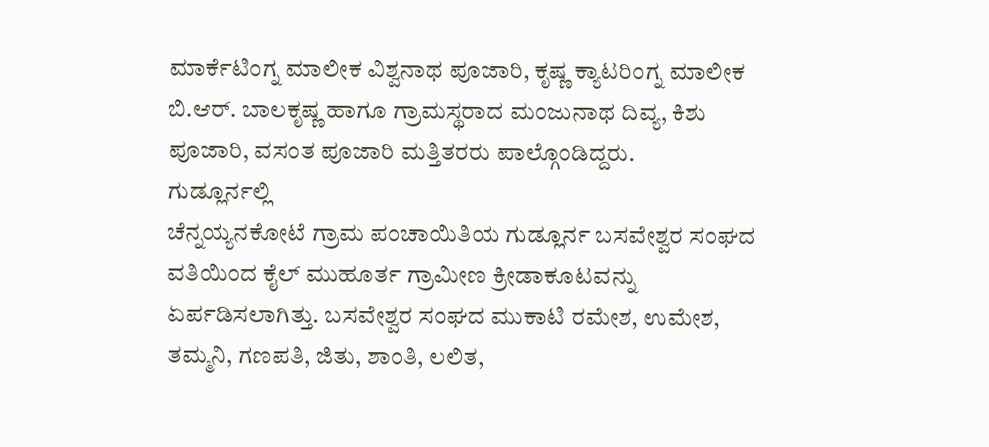ಮಾರ್ಕೆಟಿಂಗ್ನ ಮಾಲೀಕ ವಿಶ್ವನಾಥ ಪೂಜಾರಿ, ಕೃಷ್ಣ ಕ್ಯಾಟರಿಂಗ್ನ ಮಾಲೀಕ ಬಿ.ಆರ್. ಬಾಲಕೃಷ್ಣ ಹಾಗೂ ಗ್ರಾಮಸ್ಥರಾದ ಮಂಜುನಾಥ ದಿವ್ಯ, ಕಿಶು ಪೂಜಾರಿ, ವಸಂತ ಪೂಜಾರಿ ಮತ್ತಿತರರು ಪಾಲ್ಗೊಂಡಿದ್ದರು.
ಗುಡ್ಲೂರ್ನಲ್ಲಿ
ಚೆನ್ನಯ್ಯನಕೋಟೆ ಗ್ರಾಮ ಪಂಚಾಯಿತಿಯ ಗುಡ್ಲೂರ್ನ ಬಸವೇಶ್ವರ ಸಂಘದ ವತಿಯಿಂದ ಕೈಲ್ ಮುಹೂರ್ತ ಗ್ರಾಮೀಣ ಕ್ರೀಡಾಕೂಟವನ್ನು ಏರ್ಪಡಿಸಲಾಗಿತ್ತು. ಬಸವೇಶ್ವರ ಸಂಘದ ಮುಕಾಟಿ ರಮೇಶ, ಉಮೇಶ, ತಮ್ಮನಿ, ಗಣಪತಿ, ಜಿತು, ಶಾಂತಿ, ಲಲಿತ,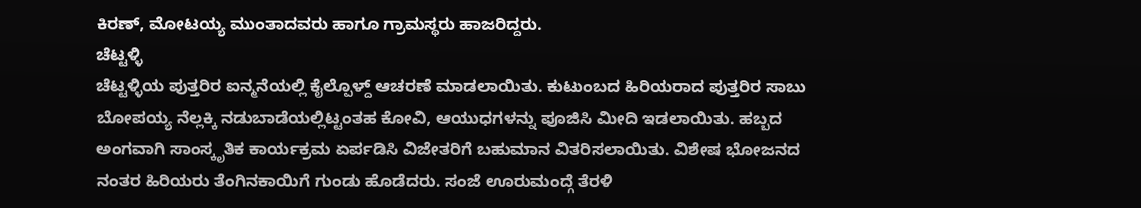ಕಿರಣ್, ಮೋಟಯ್ಯ ಮುಂತಾದವರು ಹಾಗೂ ಗ್ರಾಮಸ್ಥರು ಹಾಜರಿದ್ದರು.
ಚೆಟ್ಟಳ್ಳಿ
ಚೆಟ್ಟಳ್ಳಿಯ ಪುತ್ತರಿರ ಐನ್ಮನೆಯಲ್ಲಿ ಕೈಲ್ಪೊಳ್ದ್ ಆಚರಣೆ ಮಾಡಲಾಯಿತು. ಕುಟುಂಬದ ಹಿರಿಯರಾದ ಪುತ್ತರಿರ ಸಾಬು ಬೋಪಯ್ಯ ನೆಲ್ಲಕ್ಕಿ ನಡುಬಾಡೆಯಲ್ಲಿಟ್ಟಂತಹ ಕೋವಿ, ಆಯುಧಗಳನ್ನು ಪೂಜಿಸಿ ಮೀದಿ ಇಡಲಾಯಿತು. ಹಬ್ಬದ ಅಂಗವಾಗಿ ಸಾಂಸ್ಕೃತಿಕ ಕಾರ್ಯಕ್ರಮ ಏರ್ಪಡಿಸಿ ವಿಜೇತರಿಗೆ ಬಹುಮಾನ ವಿತರಿಸಲಾಯಿತು. ವಿಶೇಷ ಭೋಜನದ ನಂತರ ಹಿರಿಯರು ತೆಂಗಿನಕಾಯಿಗೆ ಗುಂಡು ಹೊಡೆದರು. ಸಂಜೆ ಊರುಮಂದ್ಗೆ ತೆರಳಿ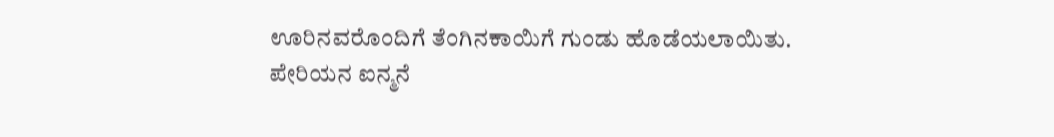ಊರಿನವರೊಂದಿಗೆ ತೆಂಗಿನಕಾಯಿಗೆ ಗುಂಡು ಹೊಡೆಯಲಾಯಿತು.
ಪೇರಿಯನ ಐನ್ಮನೆ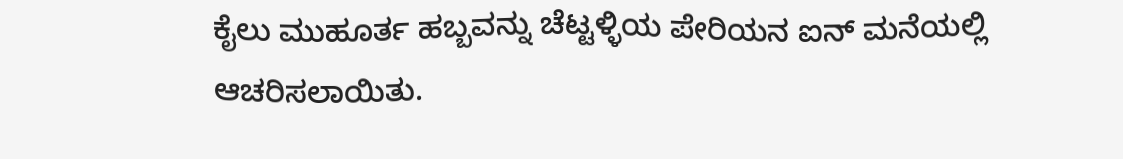ಕೈಲು ಮುಹೂರ್ತ ಹಬ್ಬವನ್ನು ಚೆಟ್ಟಳ್ಳಿಯ ಪೇರಿಯನ ಐನ್ ಮನೆಯಲ್ಲಿ ಆಚರಿಸಲಾಯಿತು.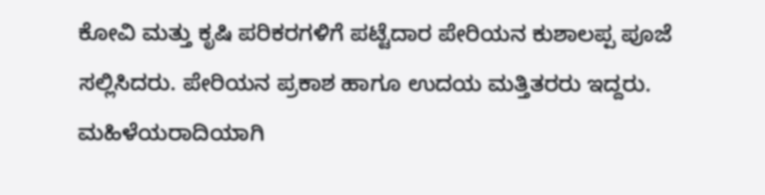ಕೋವಿ ಮತ್ತು ಕೃಷಿ ಪರಿಕರಗಳಿಗೆ ಪಟ್ಟೆದಾರ ಪೇರಿಯನ ಕುಶಾಲಪ್ಪ ಪೂಜೆ ಸಲ್ಲಿಸಿದರು. ಪೇರಿಯನ ಪ್ರಕಾಶ ಹಾಗೂ ಉದಯ ಮತ್ತಿತರರು ಇದ್ದರು. ಮಹಿಳೆಯರಾದಿಯಾಗಿ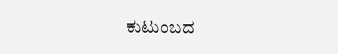ಕುಟುಂಬದ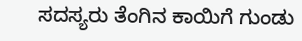ಸದಸ್ಯರು ತೆಂಗಿನ ಕಾಯಿಗೆ ಗುಂಡು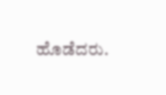ಹೊಡೆದರು.